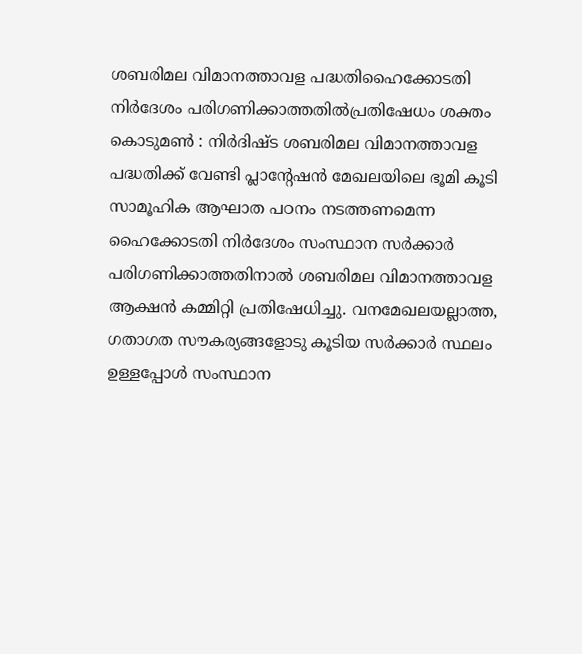ശബരിമല വിമാനത്താവള പദ്ധതിഹൈക്കോടതി നിർദേശം പരിഗണിക്കാത്തതിൽപ്രതിഷേധം ശക്തം
കൊടുമൺ : നിർദിഷ്ട ശബരിമല വിമാനത്താവള പദ്ധതിക്ക് വേണ്ടി പ്ലാൻ്റേഷൻ മേഖലയിലെ ഭൂമി കൂടി സാമൂഹിക ആഘാത പഠനം നടത്തണമെന്ന ഹൈക്കോടതി നിർദേശം സംസ്ഥാന സർക്കാർ പരിഗണിക്കാത്തതിനാൽ ശബരിമല വിമാനത്താവള ആക്ഷൻ കമ്മിറ്റി പ്രതിഷേധിച്ചു. വനമേഖലയല്ലാത്ത, ഗതാഗത സൗകര്യങ്ങളോടു കൂടിയ സർക്കാർ സ്ഥലം ഉള്ളപ്പോൾ സംസ്ഥാന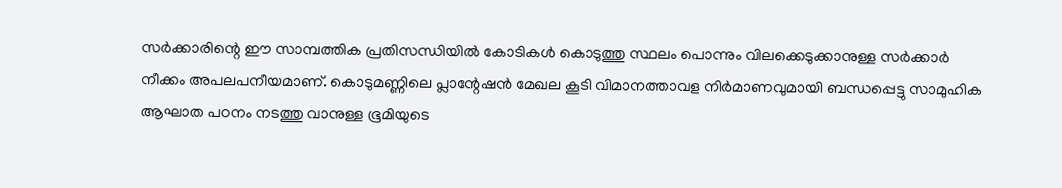സർക്കാരിന്റെ ഈ സാമ്പത്തിക പ്രതിസന്ധിയിൽ കോടികൾ കൊടുത്തു സ്ഥലം പൊന്നും വിലക്കെടുക്കാനുള്ള സർക്കാർ നീക്കം അപലപനീയമാണ്. കൊടുമണ്ണിലെ പ്ലാന്റേഷൻ മേഖല കൂടി വിമാനത്താവള നിർമാണവുമായി ബന്ധപ്പെട്ടു സാമുഹിക ആഘാത പഠനം നടത്തു വാനുള്ള ഭൂമിയുടെ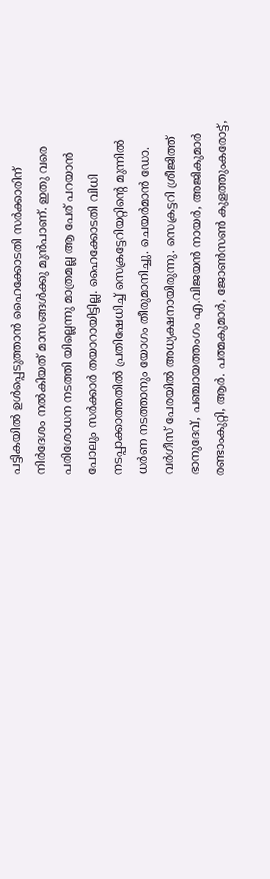പട്ടികയിൽ ഉൾപ്പെടുത്താൻ ഹൈക്കോടതി സർക്കാരിന് നിർദേശം നൽകിയത് മാസങ്ങൾക്കു മുൻപാണ്. ഇതു വരെ പരിശോധന നടത്തി യില്ലെന്നു മാത്രമല്ല ആ പേര് പറയാൻ പോലും സർക്കാർ തയാറായിട്ടില്ല. ഹൈക്കോടതി വിധി നടപ്പാക്കാത്തതിൽ പ്രതിഷേധിച്ച് സെക്രട്ടേറിയറ്റിന്റെ മുന്നിൽ ധർണ നടത്താനും യോഗം തീരുമാനിച്ചു. ചെയർമാൻ ഡോ. വർഗീസ് പേരയിൽ അധ്യക്ഷനായിരുന്നു. സെക്രട്ടറി ശ്രീജിത്ത് ഭാനുദേവ്, പഞ്ചായത്തംഗം എ.വിജയൻ നായർ, അജികുമാർ രണ്ടാംകുറ്റി, ആർ. പത്മകുമാർ, ജോൺസൺ കുളത്തുംകരോട്ട്,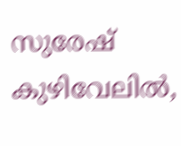സുരേഷ് കുഴിവേലിൽ,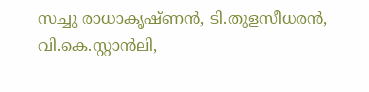സച്ചു രാധാകൃഷ്ണൻ, ടി.തുളസീധരൻ, വി.കെ.സ്റ്റാൻലി,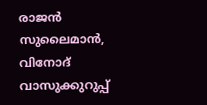രാജൻ സുലൈമാൻ, വിനോദ് വാസുക്കുറുപ്പ്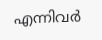എന്നിവർ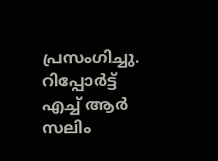പ്രസംഗിച്ചു.
റിപ്പോർട്ട് എച്ച് ആർ സലിം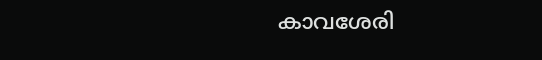കാവശേരി